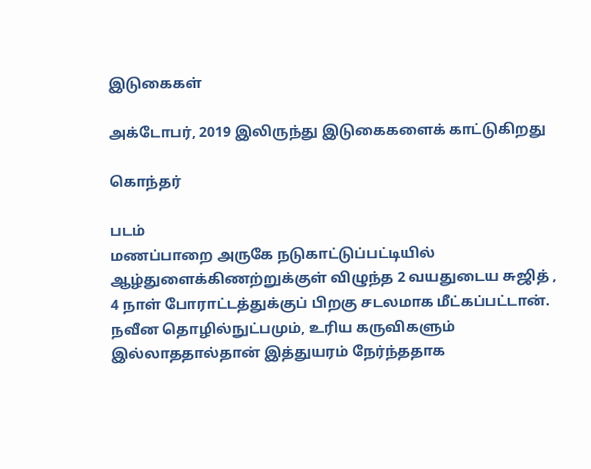இடுகைகள்

அக்டோபர், 2019 இலிருந்து இடுகைகளைக் காட்டுகிறது

கொந்தர்

படம்
மணப்பாறை அருகே நடுகாட்டுப்பட்டியில் ஆழ்துளைக்கிணற்றுக்குள் விழுந்த 2 வயதுடைய சுஜித் , 4 நாள் போராட்டத்துக்குப் பிறகு சடலமாக மீட்கப்பட்டான். நவீன தொழில்நுட்பமும், உரிய கருவிகளும் இல்லாததால்தான் இத்துயரம் நேர்ந்ததாக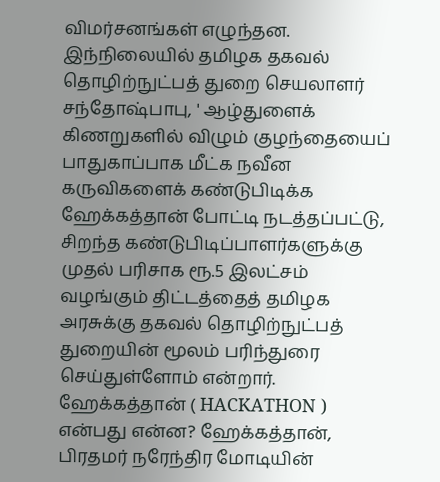விமர்சனங்கள் எழுந்தன. இந்நிலையில் தமிழக தகவல் தொழிற்நுட்பத் துறை செயலாளர் சந்தோஷ்பாபு, ' ஆழ்துளைக் கிணறுகளில் விழும் குழந்தையைப் பாதுகாப்பாக மீட்க நவீன கருவிகளைக் கண்டுபிடிக்க ஹேக்கத்தான் போட்டி நடத்தப்பட்டு, சிறந்த கண்டுபிடிப்பாளர்களுக்கு முதல் பரிசாக ரூ.5 இலட்சம் வழங்கும் திட்டத்தைத் தமிழக அரசுக்கு தகவல் தொழிற்நுட்பத் துறையின் மூலம் பரிந்துரை செய்துள்ளோம் என்றார். ஹேக்கத்தான் ( HACKATHON ) என்பது என்ன? ஹேக்கத்தான், பிரதமர் நரேந்திர மோடியின்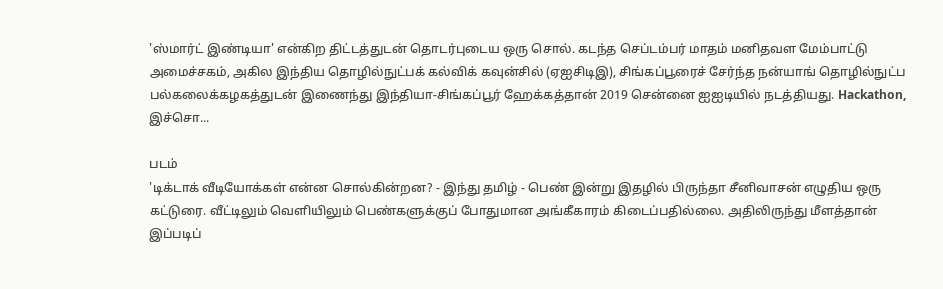'ஸ்மார்ட் இண்டியா' என்கிற திட்டத்துடன் தொடர்புடைய ஒரு சொல். கடந்த செப்டம்பர் மாதம் மனிதவள மேம்பாட்டு அமைச்சகம், அகில இந்திய தொழில்நுட்பக் கல்விக் கவுன்சில் (ஏஐசிடிஇ), சிங்கப்பூரைச் சேர்ந்த நன்யாங் தொழில்நுட்ப பல்கலைக்கழகத்துடன் இணைந்து இந்தியா-சிங்கப்பூர் ஹேக்கத்தான் 2019 சென்னை ஐஐடியில் நடத்தியது. Hackathon, இச்சொ...

படம்
'டிக்டாக் வீடியோக்கள் என்ன சொல்கின்றன? - இந்து தமிழ் - பெண் இன்று இதழில் பிருந்தா சீனிவாசன் எழுதிய ஒரு கட்டுரை. வீட்டிலும் வெளியிலும் பெண்களுக்குப் போதுமான அங்கீகாரம் கிடைப்பதில்லை. அதிலிருந்து மீளத்தான் இப்படிப்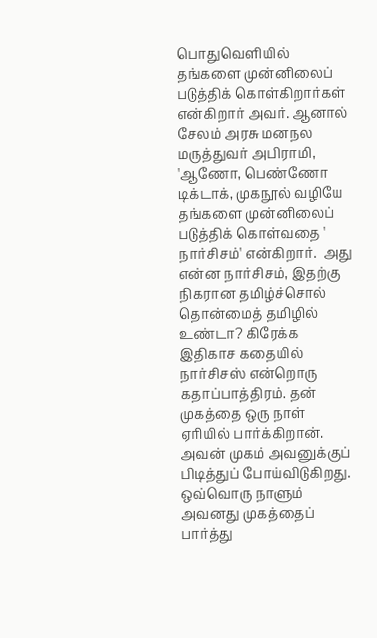பொதுவெளியில் தங்களை முன்னிலைப் படுத்திக் கொள்கிறார்கள் என்கிறார் அவர். ஆனால் சேலம் அரசு மனநல மருத்துவர் அபிராமி, 'ஆணோ, பெண்ணோ டிக்டாக், முகநூல் வழியே தங்களை முன்னிலைப் படுத்திக் கொள்வதை ' நார்சிசம்' என்கிறார்.  அது என்ன நார்சிசம், இதற்கு நிகரான தமிழ்ச்சொல் தொன்மைத் தமிழில் உண்டா? கிரேக்க இதிகாச கதையில் நார்சிசஸ் என்றொரு கதாப்பாத்திரம். தன் முகத்தை ஒரு நாள் ஏரியில் பார்க்கிறான். அவன் முகம் அவனுக்குப் பிடித்துப் போய்விடுகிறது. ஒவ்வொரு நாளும் அவனது முகத்தைப் பார்த்து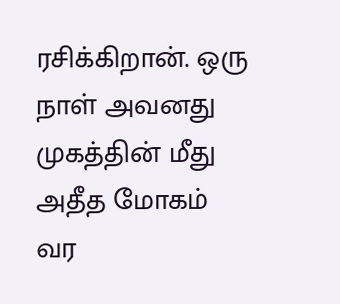ரசிக்கிறான். ஒரு நாள் அவனது முகத்தின் மீது அதீத மோகம் வர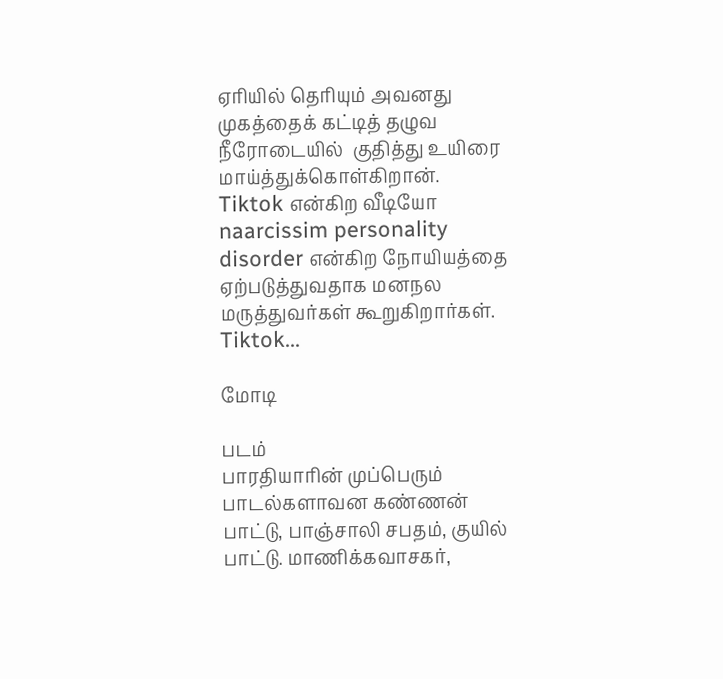ஏரியில் தெரியும் அவனது முகத்தைக் கட்டித் தழுவ நீரோடையில்  குதித்து உயிரை மாய்த்துக்கொள்கிறான்.  Tiktok என்கிற வீடியோ naarcissim personality disorder என்கிற நோயியத்தை ஏற்படுத்துவதாக மனநல மருத்துவர்கள் கூறுகிறார்கள். Tiktok...

மோடி

படம்
பாரதியாரின் முப்பெரும் பாடல்களாவன கண்ணன் பாட்டு, பாஞ்சாலி சபதம், குயில் பாட்டு. மாணிக்கவாசகர்,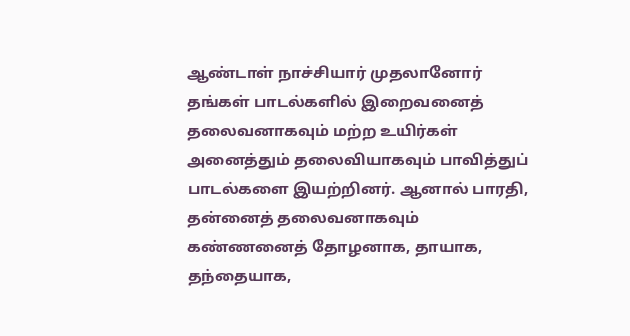ஆண்டாள் நாச்சியார் முதலானோர் தங்கள் பாடல்களில் இறைவனைத் தலைவனாகவும் மற்ற உயிர்கள் அனைத்தும் தலைவியாகவும் பாவித்துப் பாடல்களை இயற்றினர். ஆனால் பாரதி, தன்னைத் தலைவனாகவும் கண்ணனைத் தோழனாக, தாயாக, தந்தையாக,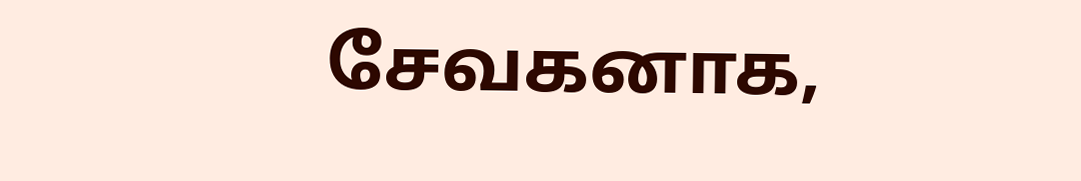சேவகனாக,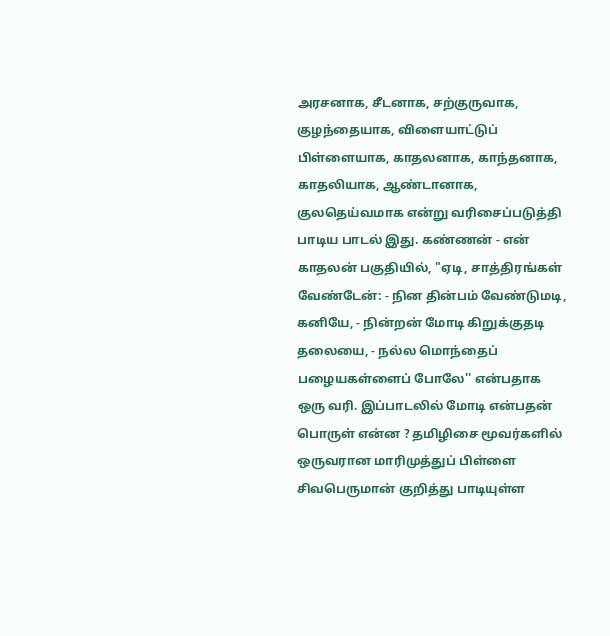அரசனாக, சீடனாக, சற்குருவாக, குழந்தையாக, விளையாட்டுப் பிள்ளையாக, காதலனாக, காந்தனாக, காதலியாக, ஆண்டானாக, குலதெய்வமாக என்று வரிசைப்படுத்தி பாடிய பாடல் இது. கண்ணன் - என் காதலன் பகுதியில், "ஏடி, சாத்திரங்கள் வேண்டேன்: - நின தின்பம் வேண்டுமடி, கனியே, - நின்றன் மோடி கிறுக்குதடி தலையை, - நல்ல மொந்தைப் பழையகள்ளைப் போலே'' என்பதாக ஒரு வரி. இப்பாடலில் மோடி என்பதன் பொருள் என்ன ? தமிழிசை மூவர்களில் ஒருவரான மாரிமுத்துப் பிள்ளை சிவபெருமான் குறித்து பாடியுள்ள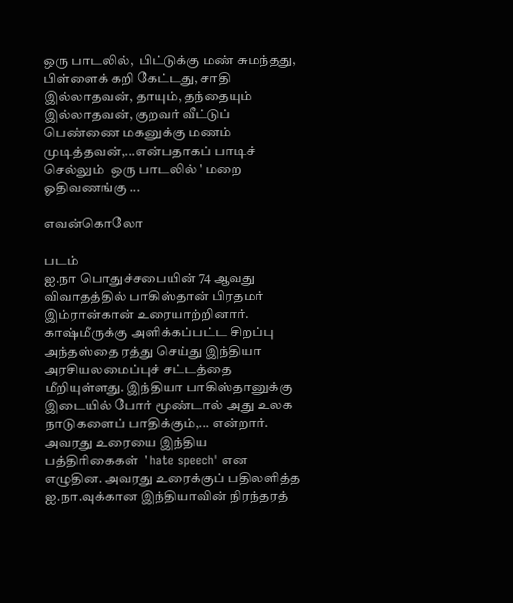ஒரு பாடலில்,  பிட்டுக்கு மண் சுமந்தது, பிள்ளைக் கறி கேட்டது, சாதி இல்லாதவன், தாயும், தந்தையும் இல்லாதவன், குறவர் வீட்டுப் பெண்ணை மகனுக்கு மணம் முடித்தவன்,...என்பதாகப் பாடிச் செல்லும்  ஒரு பாடலில் ' மறை ஓதிவணங்கு ...

எவன்கொலோ

படம்
ஐ.நா பொதுச்சபையின் 74 ஆவது விவாதத்தில் பாகிஸ்தான் பிரதமர் இம்ரான்கான் உரையாற்றினார். காஷ்மீருக்கு அளிக்கப்பட்ட சிறப்பு அந்தஸ்தை ரத்து செய்து இந்தியா அரசியலமைப்புச் சட்டத்தை மீறியுள்ளது. இந்தியா பாகிஸ்தானுக்கு இடையில் போர் மூண்டால் அது உலக நாடுகளைப் பாதிக்கும்,... என்றார். அவரது உரையை இந்திய பத்திரிகைகள்  ' hate speech' என எழுதின. அவரது உரைக்குப் பதிலளித்த  ஐ.நா.வுக்கான இந்தியாவின் நிரந்தரத்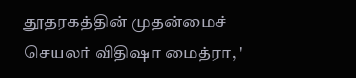தூதரகத்தின் முதன்மைச் செயலர் விதிஷா மைத்ரா, '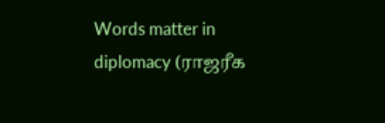Words matter in diplomacy (ராஜரீக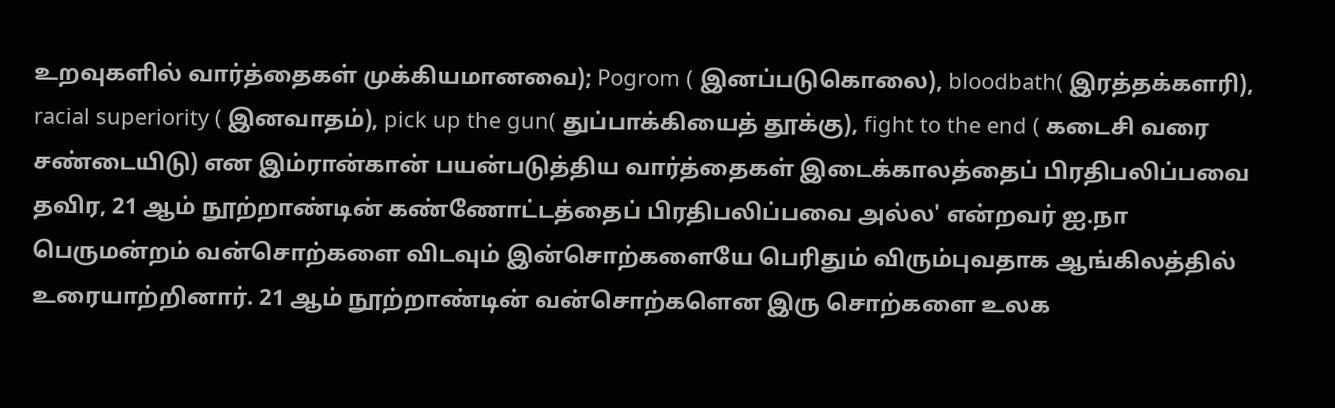உறவுகளில் வார்த்தைகள் முக்கியமானவை); Pogrom ( இனப்படுகொலை), bloodbath( இரத்தக்களரி), racial superiority ( இனவாதம்), pick up the gun( துப்பாக்கியைத் தூக்கு), fight to the end ( கடைசி வரை சண்டையிடு) என இம்ரான்கான் பயன்படுத்திய வார்த்தைகள் இடைக்காலத்தைப் பிரதிபலிப்பவை தவிர, 21 ஆம் நூற்றாண்டின் கண்ணோட்டத்தைப் பிரதிபலிப்பவை அல்ல' என்றவர் ஐ.நா பெருமன்றம் வன்சொற்களை விடவும் இன்சொற்களையே பெரிதும் விரும்புவதாக ஆங்கிலத்தில் உரையாற்றினார். 21 ஆம் நூற்றாண்டின் வன்சொற்களென இரு சொற்களை உலக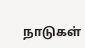நாடுகள்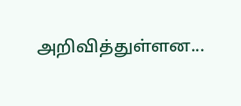அறிவித்துள்ளன...